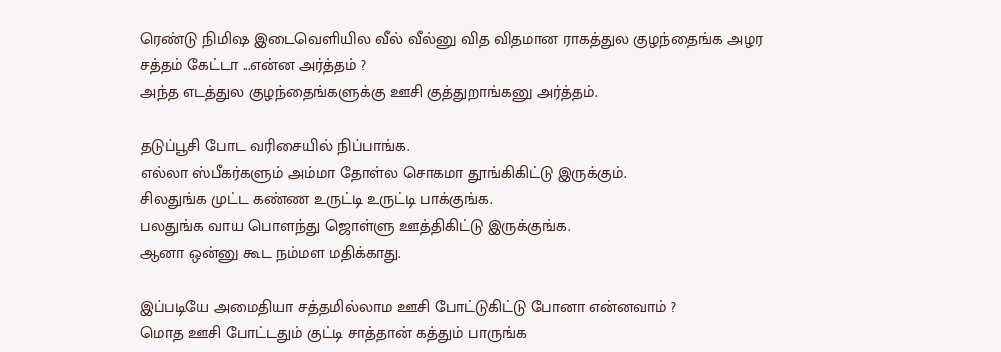ரெண்டு நிமிஷ இடைவெளியில வீல் வீல்னு வித விதமான ராகத்துல குழந்தைங்க அழர சத்தம் கேட்டா ...என்ன அர்த்தம் ?
அந்த எடத்துல குழந்தைங்களுக்கு ஊசி குத்துறாங்கனு அர்த்தம்.

தடுப்பூசி போட வரிசையில் நிப்பாங்க.
எல்லா ஸ்பீகர்களும் அம்மா தோள்ல சொகமா தூங்கிகிட்டு இருக்கும்.
சிலதுங்க முட்ட கண்ண உருட்டி உருட்டி பாக்குங்க.
பலதுங்க வாய பொளந்து ஜொள்ளு ஊத்திகிட்டு இருக்குங்க.
ஆனா ஒன்னு கூட நம்மள மதிக்காது.

இப்படியே அமைதியா சத்தமில்லாம ஊசி போட்டுகிட்டு போனா என்னவாம் ?
மொத ஊசி போட்டதும் குட்டி சாத்தான் கத்தும் பாருங்க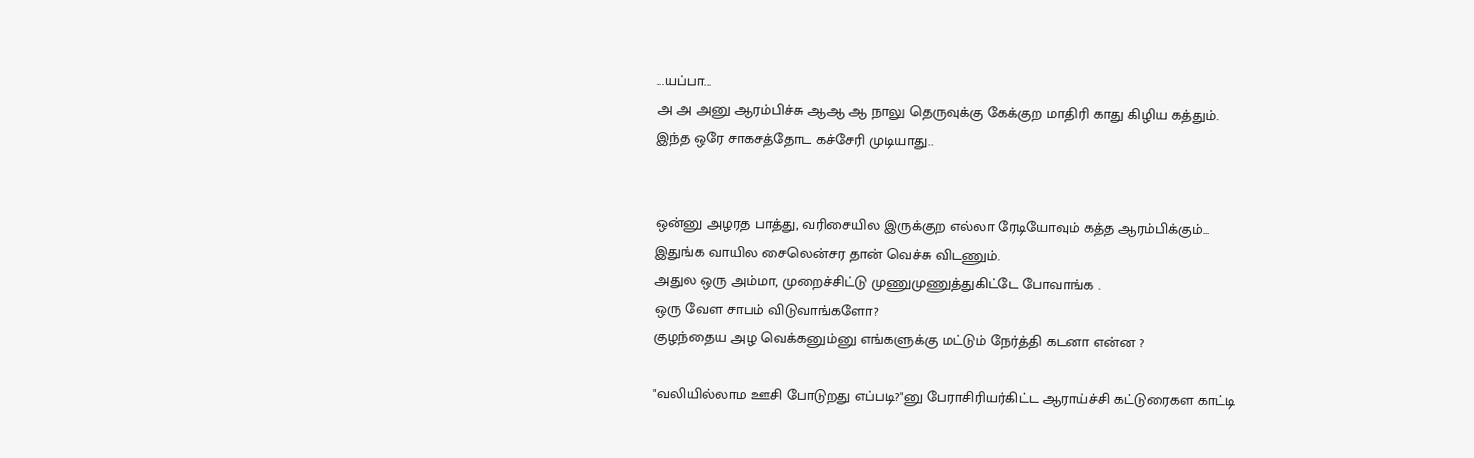...யப்பா...
அ அ அனு ஆரம்பிச்சு ஆஆ ஆ நாலு தெருவுக்கு கேக்குற மாதிரி காது கிழிய கத்தும்.
இந்த ஒரே சாகசத்தோட கச்சேரி முடியாது..


ஒன்னு அழரத பாத்து, வரிசையில இருக்குற எல்லா ரேடியோவும் கத்த ஆரம்பிக்கும்...
இதுங்க வாயில சைலென்சர தான் வெச்சு விடணும்.
அதுல ஒரு அம்மா, முறைச்சிட்டு முணுமுணுத்துகிட்டே போவாங்க .
ஒரு வேள சாபம் விடுவாங்களோ?
குழந்தைய அழ வெக்கனும்னு எங்களுக்கு மட்டும் நேர்த்தி கடனா என்ன ?

"வலியில்லாம ஊசி போடுறது எப்படி?"னு பேராசிரியர்கிட்ட ஆராய்ச்சி கட்டுரைகள காட்டி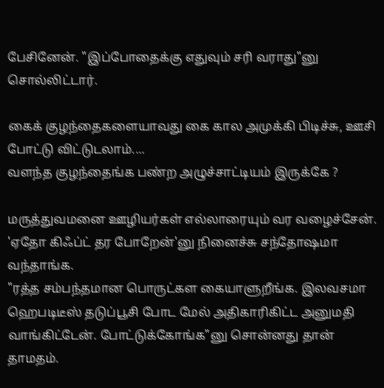பேசினேன். "இப்போதைக்கு எதுவும் சரி வராது"னு சொல்லிட்டார்.

கைக் குழந்தைகளையாவது கை கால அமுக்கி பிடிச்சு, ஊசி போட்டு விட்டுடலாம்....
வளந்த குழந்தைங்க பண்ற அழுச்சாட்டியம் இருக்கே ?

மருத்துவமனை ஊழியர்கள் எல்லாரையும் வர வழைச்சேன்.
'ஏதோ கிஃப்ட் தர போறேன்'னு நினைச்சு சந்தோஷமா வந்தாங்க.
"ரத்த சம்பந்தமான பொருட்கள கையாளுறீங்க. இலவசமா ஹெபடிடீஸ் தடுப்பூசி போட மேல் அதிகாரிகிட்ட அனுமதி வாங்கிட்டேன். போட்டுக்கோங்க"னு சொன்னது தான் தாமதம்.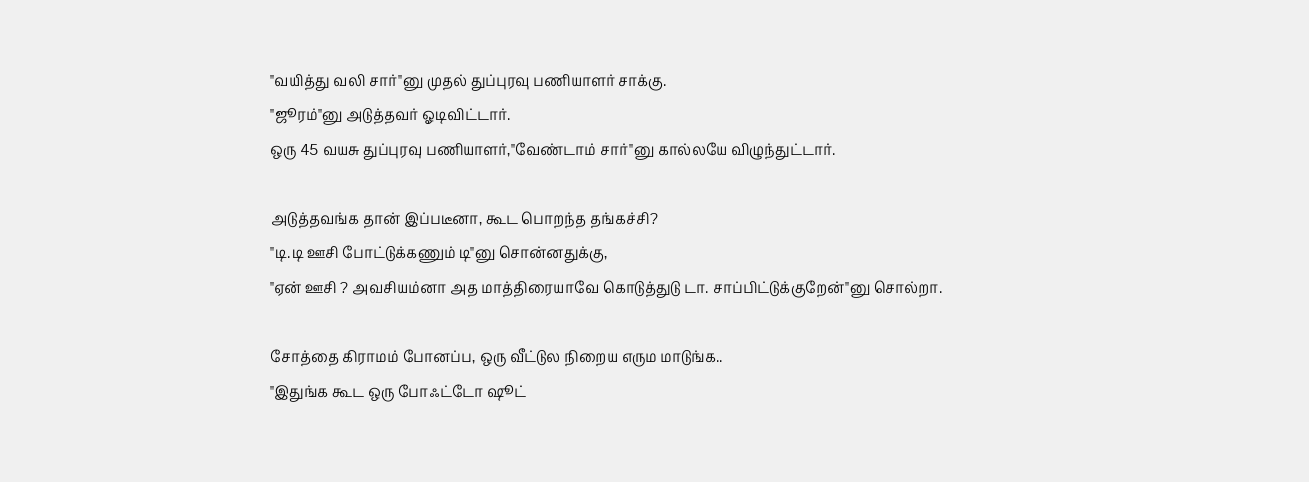"வயித்து வலி சார்"னு முதல் துப்புரவு பணியாளர் சாக்கு.
"ஜூரம்"னு அடுத்தவர் ஓடிவிட்டார்.
ஒரு 45 வயசு துப்புரவு பணியாளர்,"வேண்டாம் சார்"னு கால்லயே விழுந்துட்டார்.

அடுத்தவங்க தான் இப்படீனா, கூட பொறந்த தங்கச்சி?
"டி.டி ஊசி போட்டுக்கணும் டி"னு சொன்னதுக்கு,
"ஏன் ஊசி ? அவசியம்னா அத மாத்திரையாவே கொடுத்துடு டா. சாப்பிட்டுக்குறேன்"னு சொல்றா.

சோத்தை கிராமம் போனப்ப, ஒரு வீட்டுல நிறைய எரும மாடுங்க..
"இதுங்க கூட ஒரு போஃட்டோ ஷூட்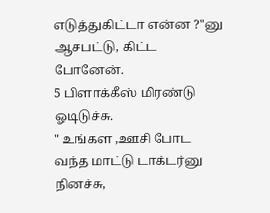எடுத்துகிட்டா என்ன ?"னு ஆசபட்டு, கிட்ட போனேன்.
5 பிளாக்கீஸ் மிரண்டு ஓடிடுச்சு.
" உங்கள ,ஊசி போட வந்த மாட்டு டாக்டர்னு நினச்சு,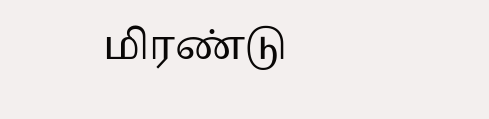மிரண்டு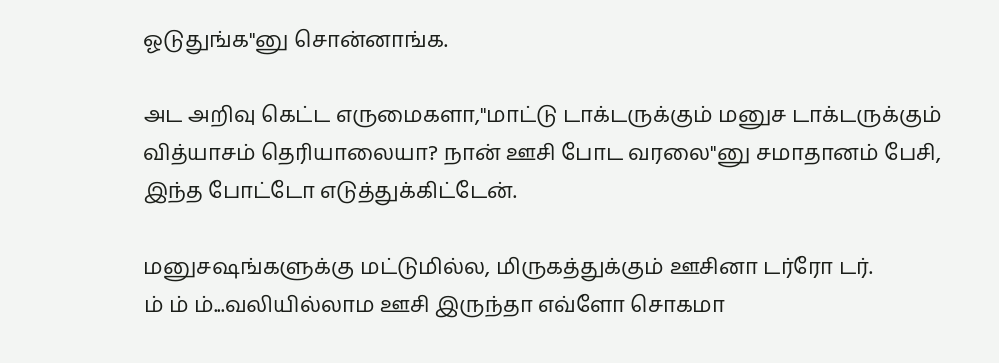ஓடுதுங்க"னு சொன்னாங்க.

அட அறிவு கெட்ட எருமைகளா,"மாட்டு டாக்டருக்கும் மனுச டாக்டருக்கும் வித்யாசம் தெரியாலையா? நான் ஊசி போட வரலை"னு சமாதானம் பேசி, இந்த போட்டோ எடுத்துக்கிட்டேன்.

மனுசஷங்களுக்கு மட்டுமில்ல, மிருகத்துக்கும் ஊசினா டர்ரோ டர்.
ம் ம் ம்...வலியில்லாம ஊசி இருந்தா எவ்ளோ சொகமா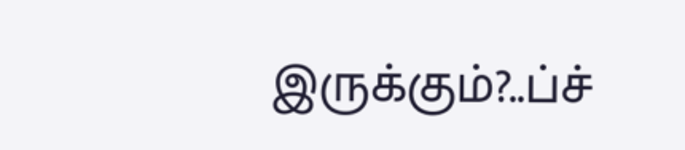இருக்கும்?..ப்ச்